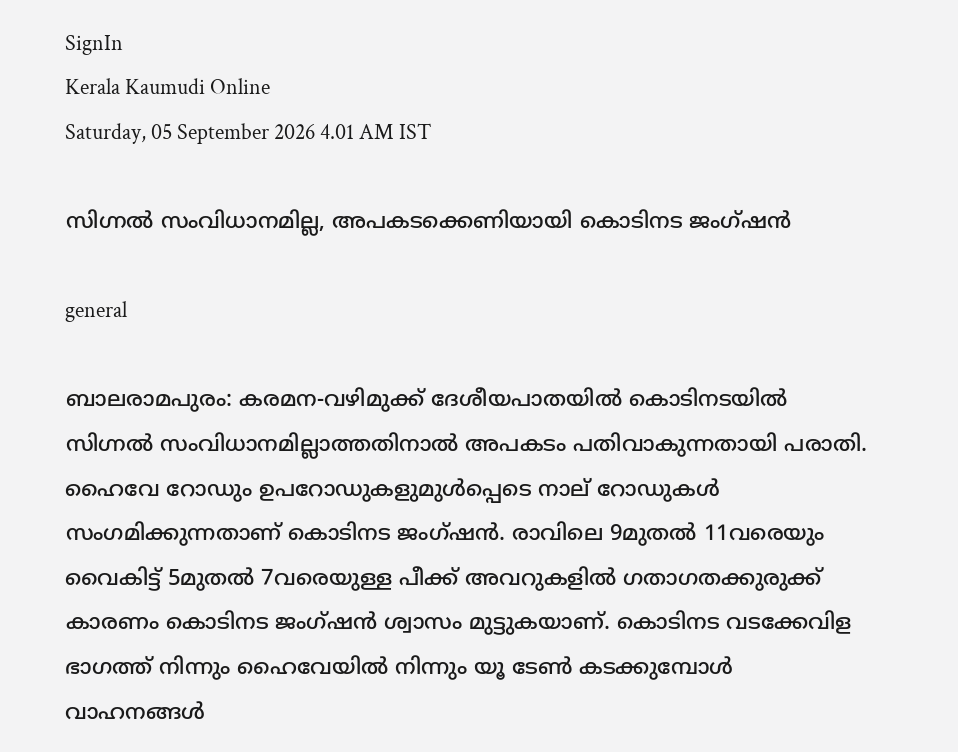SignIn
Kerala Kaumudi Online
Saturday, 05 September 2026 4.01 AM IST

സിഗ്നൽ സംവിധാനമില്ല, അപകടക്കെണിയായി കൊടിനട ജംഗ്ഷൻ

general

ബാലരാമപുരം: കരമന-വഴിമുക്ക് ദേശീയപാതയിൽ കൊടിനടയിൽ സിഗ്നൽ സംവിധാനമില്ലാത്തതിനാൽ അപകടം പതിവാകുന്നതായി പരാതി. ഹൈവേ റോഡും ഉപറോഡുകളുമുൾപ്പെടെ നാല് റോഡുകൾ സംഗമിക്കുന്നതാണ് കൊടിനട ജംഗ്ഷൻ. രാവിലെ 9മുതൽ 11വരെയും വൈകിട്ട് 5മുതൽ 7വരെയുള്ള പീക്ക് അവറുകളിൽ ഗതാഗതക്കുരുക്ക് കാരണം കൊടിനട ജംഗ്ഷൻ ശ്വാസം മുട്ടുകയാണ്. കൊടിനട വടക്കേവിള ഭാഗത്ത് നിന്നും ഹൈവേയിൽ നിന്നും യൂ ടേൺ കടക്കുമ്പോൾ വാഹനങ്ങൾ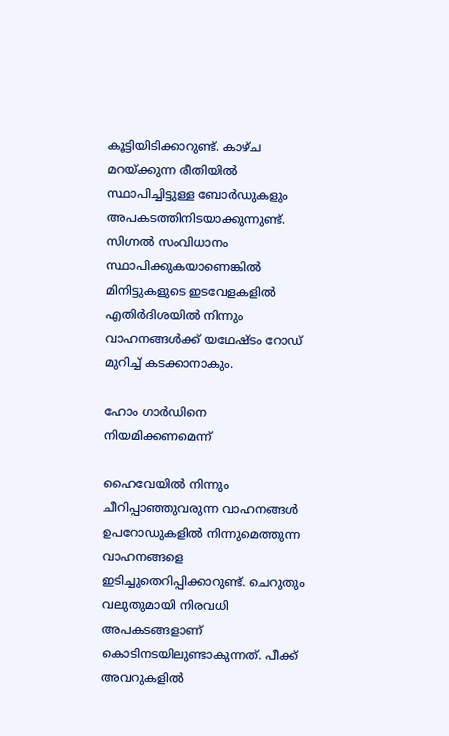കൂട്ടിയിടിക്കാറുണ്ട്. കാഴ്ച മറയ്ക്കുന്ന രീതിയിൽ സ്ഥാപിച്ചിട്ടുള്ള ബോർഡുകളും അപകടത്തിനിടയാക്കുന്നുണ്ട്. സിഗ്നൽ സംവിധാനം സ്ഥാപിക്കുകയാണെങ്കിൽ മിനിട്ടുകളുടെ ഇടവേളകളിൽ എതിർദിശയിൽ നിന്നും വാഹനങ്ങൾക്ക് യഥേഷ്ടം റോഡ് മുറിച്ച് കടക്കാനാകും.

ഹോം ഗാർഡിനെ നിയമിക്കണമെന്ന്

ഹൈവേയിൽ നിന്നും ചീറിപ്പാഞ്ഞുവരുന്ന വാഹനങ്ങൾ ഉപറോഡുകളിൽ നിന്നുമെത്തുന്ന വാഹനങ്ങളെ ഇടിച്ചുതെറിപ്പിക്കാറുണ്ട്. ചെറുതും വലുതുമായി നിരവധി അപകടങ്ങളാണ് കൊടിനടയിലുണ്ടാകുന്നത്. പീക്ക് അവറുകളിൽ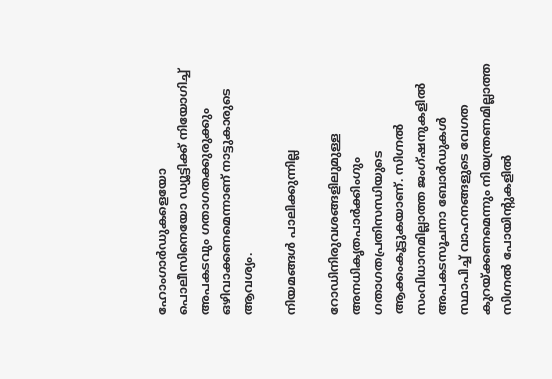ഹോംഗാർഡുകളെയോ പൊലീസിനെയോ ഡ്യൂട്ടിക്ക് നിയോഗിച്ച് അപകടവും ഗതാഗതക്കുരുക്കും ഒഴിവാക്കണമെന്നാണ് നാട്ടുകാരുടെ ആവശ്യം.

നിയമങ്ങൾ പാലിക്കുന്നില്ല

റോഡിനിരുവശങ്ങളിലുമുള്ള അനധികൃതപാർക്കിംഗും ഗതാഗതപ്രതിസന്ധിയുടെ ആക്കംകൂട്ടുകയാണ്. സിഗ്നൽ സംവിധാനമില്ലാത്ത ജംഗ്ഷനുകളിൽ അപകടസൂചനാ ബോർഡുകൾ സ്ഥാപിച്ച് വാഹനങ്ങളുടെ വേഗത കുറയ്ക്കണമെന്നും നിയന്ത്രണമില്ലാത്ത സിഗ്നൽ പോയിന്റുകളിൽ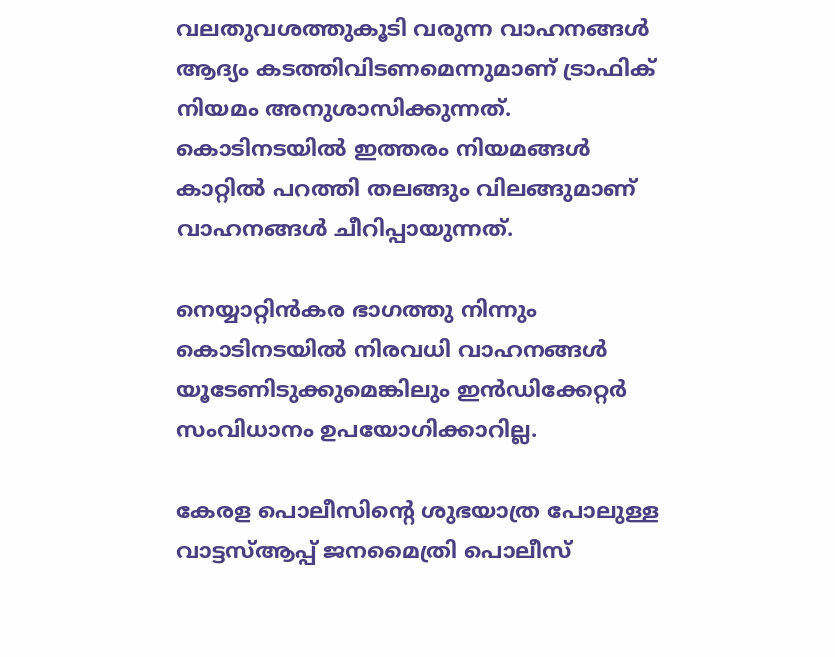വലതുവശത്തുകൂടി വരുന്ന വാഹനങ്ങൾ ആദ്യം കടത്തിവിടണമെന്നുമാണ് ട്രാഫിക് നിയമം അനുശാസിക്കുന്നത്. കൊടിനടയിൽ ഇത്തരം നിയമങ്ങൾ കാറ്റിൽ പറത്തി തലങ്ങും വിലങ്ങുമാണ് വാഹനങ്ങൾ ചീറിപ്പായുന്നത്.

നെയ്യാറ്റിൻകര ഭാഗത്തു നിന്നും കൊടിനടയിൽ നിരവധി വാഹനങ്ങൾ യൂടേണിടുക്കുമെങ്കിലും ഇൻ‌ഡിക്കേറ്റർ സംവിധാനം ഉപയോഗിക്കാറില്ല.

കേരള പൊലീസിന്റെ ശുഭയാത്ര പോലുള്ള വാട്ടസ്ആപ്പ് ജനമൈത്രി പൊലീസ്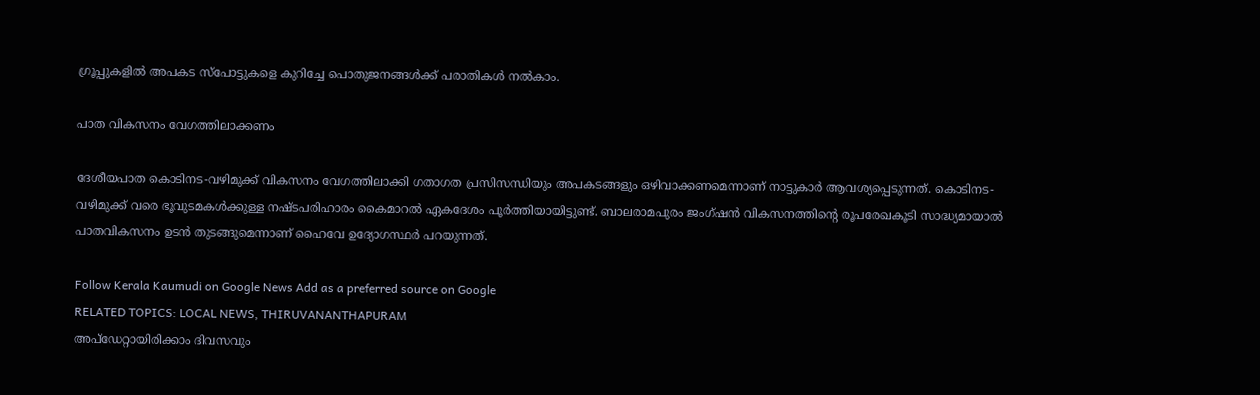ഗ്രൂപ്പുകളിൽ അപകട സ്പോട്ടുകളെ കുറിച്ചേ പൊതുജനങ്ങൾക്ക് പരാതികൾ നൽകാം.

പാത വികസനം വേഗത്തിലാക്കണം

ദേശീയപാത കൊടിനട-വഴിമുക്ക് വികസനം വേഗത്തിലാക്കി ഗതാഗത പ്രസിസന്ധിയും അപകടങ്ങളും ഒഴിവാക്കണമെന്നാണ് നാട്ടുകാർ ആവശ്യപ്പെടുന്നത്. കൊടിനട-വഴിമുക്ക് വരെ ഭൂവുടമകൾക്കുള്ള നഷ്ടപരിഹാരം കൈമാറൽ ഏകദേശം പൂർത്തിയായിട്ടുണ്ട്. ബാലരാമപുരം ജംഗ്ഷൻ വികസനത്തിന്റെ രൂപരേഖകൂടി സാദ്ധ്യമായാൽ പാതവികസനം ഉടൻ തുടങ്ങുമെന്നാണ് ഹൈവേ ഉദ്യോഗസ്ഥർ പറയുന്നത്.

Follow Kerala Kaumudi on Google News Add as a preferred source on Google
RELATED TOPICS: LOCAL NEWS, THIRUVANANTHAPURAM
അപ്ഡേറ്റായിരിക്കാം ദിവസവും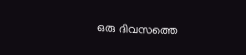ഒരു ദിവസത്തെ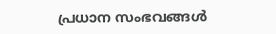പ്രധാന സംഭവങ്ങൾ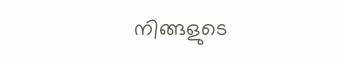നിങ്ങളുടെ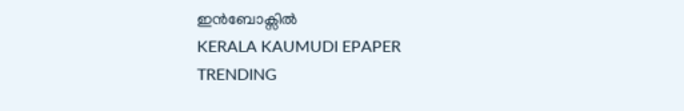ഇൻബോക്സിൽ
KERALA KAUMUDI EPAPER
TRENDING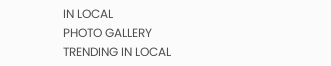IN LOCAL
PHOTO GALLERY
TRENDING IN LOCAL